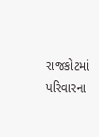રાજકોટમાં પરિવારના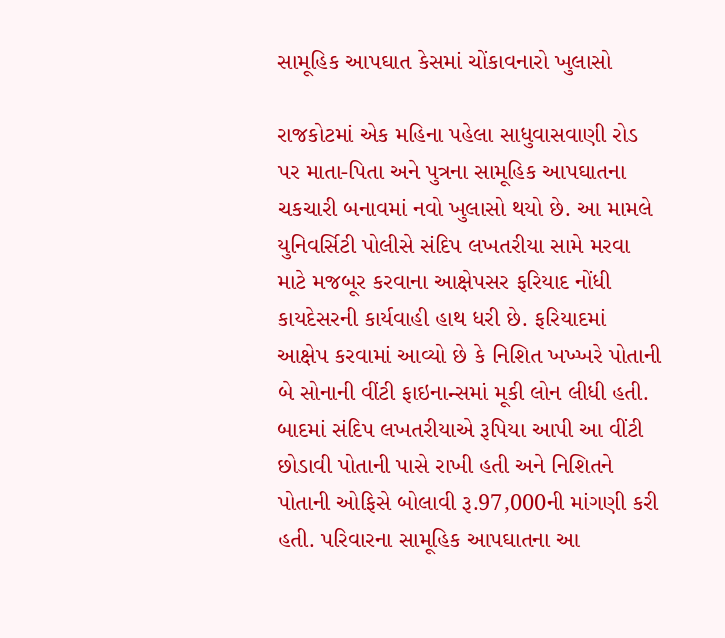સામૂહિક આપઘાત કેસમાં ચોંકાવનારો ખુલાસો

રાજકોટમાં એક મહિના પહેલા સાધુવાસવાણી રોડ પર માતા-પિતા અને પુત્રના સામૂહિક આપઘાતના ચકચારી બનાવમાં નવો ખુલાસો થયો છે. આ મામલે યુનિવર્સિટી પોલીસે સંદિપ લખતરીયા સામે મરવા માટે મજબૂર કરવાના આક્ષેપસર ફરિયાદ નોંધી કાયદેસરની કાર્યવાહી હાથ ધરી છે. ફરિયાદમાં આક્ષેપ કરવામાં આવ્યો છે કે નિશિત ખખ્ખરે પોતાની બે સોનાની વીંટી ફાઇનાન્સમાં મૂકી લોન લીધી હતી. બાદમાં સંદિપ લખતરીયાએ રૂપિયા આપી આ વીંટી છોડાવી પોતાની પાસે રાખી હતી અને નિશિતને પોતાની ઓફિસે બોલાવી રૂ.97,000ની માંગણી કરી હતી. પરિવારના સામૂહિક આપઘાતના આ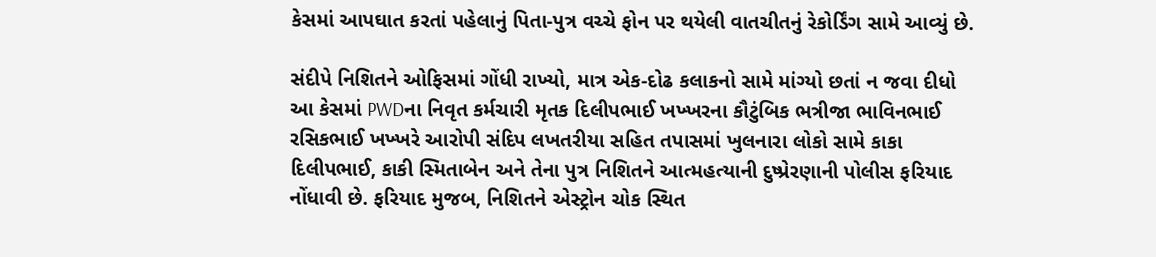કેસમાં આપઘાત કરતાં પહેલાનું પિતા-પુત્ર વચ્ચે ફોન પર થયેલી વાતચીતનું રેકોર્ડિંગ સામે આવ્યું છે.

સંદીપે નિશિતને ઓફિસમાં ગોંધી રાખ્યો, માત્ર એક-દોઢ કલાકનો સામે માંગ્યો છતાં ન જવા દીધો આ કેસમાં PWDના નિવૃત કર્મચારી મૃતક દિલીપભાઈ ખખ્ખરના કૌટુંબિક ભત્રીજા ભાવિનભાઈ રસિકભાઈ ખખ્ખરે આરોપી સંદિપ લખતરીયા સહિત તપાસમાં ખુલનારા લોકો સામે કાકા દિલીપભાઈ, કાકી સ્મિતાબેન અને તેના પુત્ર નિશિતને આત્મહત્યાની દુષ્પ્રેરણાની પોલીસ ફરિયાદ નોંધાવી છે. ફરિયાદ મુજબ, નિશિતને એસ્ટ્રોન ચોક સ્થિત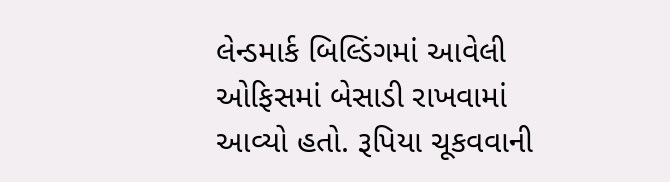લેન્ડમાર્ક બિલ્ડિંગમાં આવેલી ઓફિસમાં બેસાડી રાખવામાં આવ્યો હતો. રૂપિયા ચૂકવવાની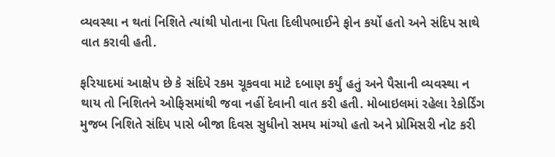વ્યવસ્થા ન થતાં નિશિતે ત્યાંથી પોતાના પિતા દિલીપભાઈને ફોન કર્યો હતો અને સંદિપ સાથે વાત કરાવી હતી.

ફરિયાદમાં આક્ષેપ છે કે સંદિપે રકમ ચૂકવવા માટે દબાણ કર્યું હતું અને પૈસાની વ્યવસ્થા ન થાય તો નિશિતને ઓફિસમાંથી જવા નહીં દેવાની વાત કરી હતી. મોબાઇલમાં રહેલા રેકોર્ડિંગ મુજબ નિશિતે સંદિપ પાસે બીજા દિવસ સુધીનો સમય માંગ્યો હતો અને પ્રોમિસરી નોટ કરી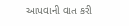આપવાની વાત કરી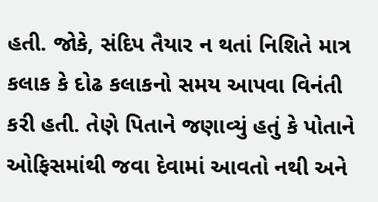હતી. જોકે, સંદિપ તૈયાર ન થતાં નિશિતે માત્ર કલાક કે દોઢ કલાકનો સમય આપવા વિનંતી કરી હતી. તેણે પિતાને જણાવ્યું હતું કે પોતાને ઓફિસમાંથી જવા દેવામાં આવતો નથી અને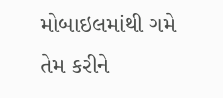મોબાઇલમાંથી ગમે તેમ કરીને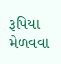રૂપિયા મેળવવા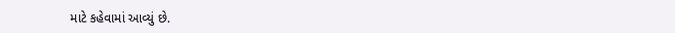માટે કહેવામાં આવ્યું છે.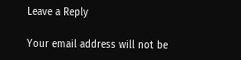Leave a Reply

Your email address will not be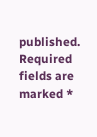published. Required fields are marked *